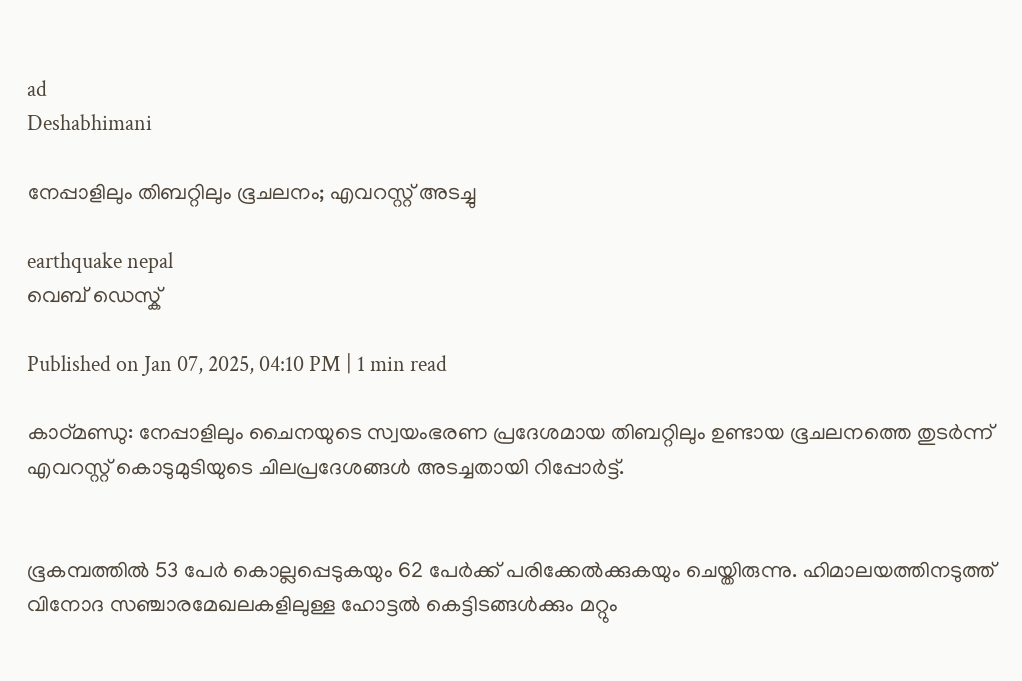ad
Deshabhimani

നേപ്പാളിലും തിബറ്റിലും ഭൂചലനം; എവറസ്റ്റ് അടച്ചു

earthquake nepal
വെബ് ഡെസ്ക്

Published on Jan 07, 2025, 04:10 PM | 1 min read

കാഠ്മണ്ഡു: നേപ്പാളിലും ചൈനയുടെ സ്വയംഭരണ പ്രദേശമായ തിബറ്റിലും ഉണ്ടായ ഭൂചലനത്തെ തുടർന്ന്‌ എവറസ്റ്റ് കൊടുമുടിയുടെ ചിലപ്രദേശങ്ങൾ അടച്ചതായി റിപ്പോർട്ട്‌.


ഭൂകമ്പത്തിൽ 53 പേർ കൊല്ലപ്പെടുകയും 62 പേർക്ക് പരിക്കേൽക്കുകയും ചെയ്തിരുന്നു. ഹിമാലയത്തിനടുത്ത്‌ വിനോദ സഞ്ചാരമേഖലകളിലുള്ള ഹോട്ടൽ കെട്ടിടങ്ങൾക്കും മറ്റും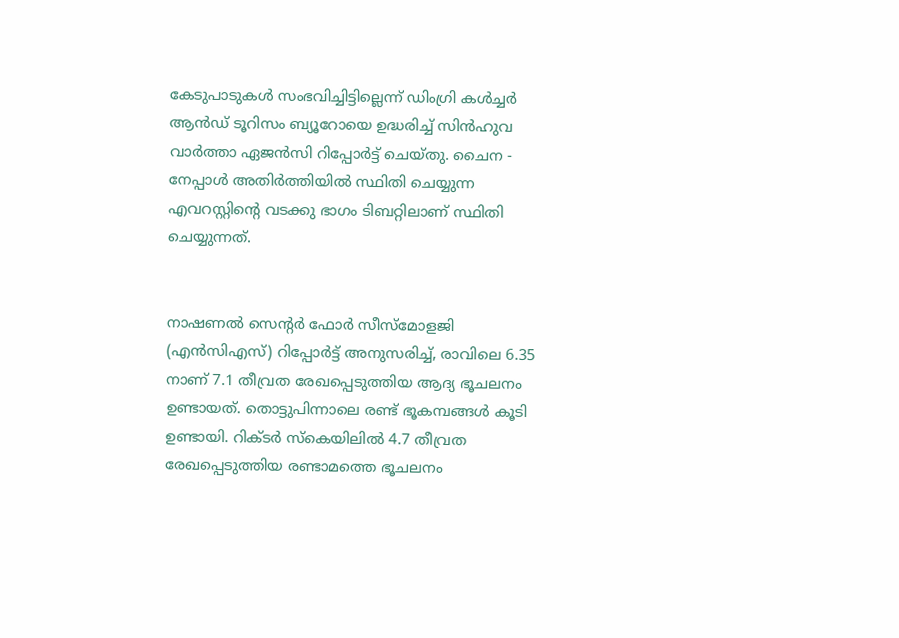കേടുപാടുകൾ സംഭവിച്ചിട്ടില്ലെന്ന്‌ ഡിംഗ്രി കൾച്ചർ ആൻഡ് ടൂറിസം ബ്യൂറോയെ ഉദ്ധരിച്ച് സിൻഹുവ വാർത്താ ഏജൻസി റിപ്പോർട്ട് ചെയ്തു. ചൈന - നേപ്പാൾ അതിർത്തിയിൽ സ്ഥിതി ചെയ്യുന്ന എവറസ്റ്റിന്റെ വടക്കു ഭാഗം ടിബറ്റിലാണ് സ്ഥിതി ചെയ്യുന്നത്.


നാഷണൽ സെന്റർ ഫോർ സീസ്മോളജി (എൻസിഎസ്) റിപ്പോർട്ട് അനുസരിച്ച്, രാവിലെ 6.35 നാണ് 7.1 തീവ്രത രേഖപ്പെടുത്തിയ ആദ്യ ഭൂചലനം ഉണ്ടായത്. തൊട്ടുപിന്നാലെ രണ്ട് ഭൂകമ്പങ്ങൾ കൂടി ഉണ്ടായി. റിക്ടർ സ്‌കെയിലിൽ 4.7 തീവ്രത രേഖപ്പെടുത്തിയ രണ്ടാമത്തെ ഭൂചലനം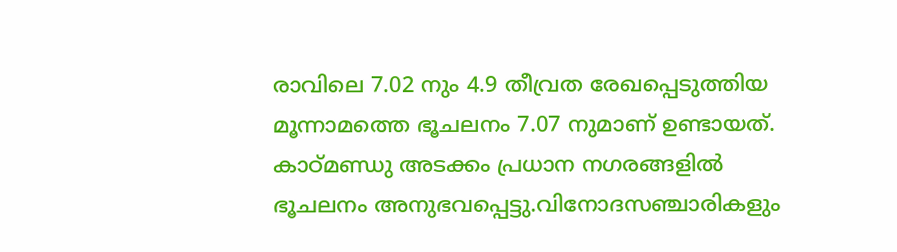രാവിലെ 7.02 നും 4.9 തീവ്രത രേഖപ്പെടുത്തിയ മൂന്നാമത്തെ ഭൂചലനം 7.07 നുമാണ് ഉണ്ടായത്. കാഠ്മണ്ഡു അടക്കം പ്രധാന നഗരങ്ങളിൽ ഭൂചലനം അനുഭവപ്പെട്ടു.വിനോദസഞ്ചാരികളും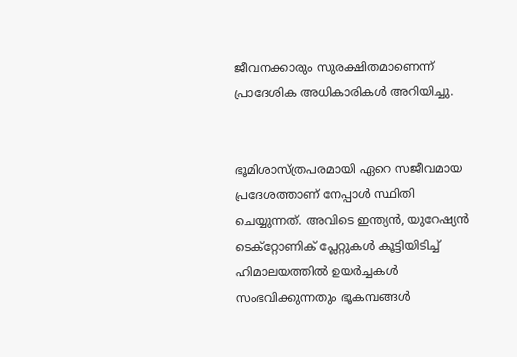ജീവനക്കാരും സുരക്ഷിതമാണെന്ന് പ്രാദേശിക അധികാരികൾ അറിയിച്ചു.


ഭൂമിശാസ്ത്രപരമായി ഏറെ സജീവമായ പ്രദേശത്താണ് നേപ്പാൾ സ്ഥിതി ചെയ്യുന്നത്. അവിടെ ഇന്ത്യൻ, യുറേഷ്യൻ ടെക്റ്റോണിക് പ്ലേറ്റുകൾ കൂട്ടിയിടിച്ച് ഹിമാലയത്തിൽ ഉയർച്ചകൾ സംഭവിക്കുന്നതും ഭൂകമ്പങ്ങൾ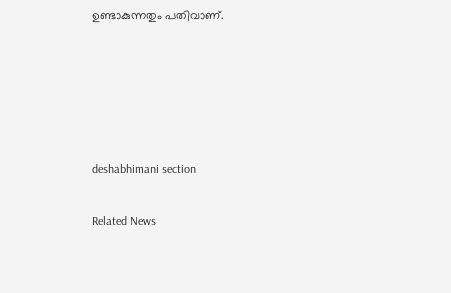ഉണ്ടാകുന്നതും പതിവാണ്.





deshabhimani section

Related News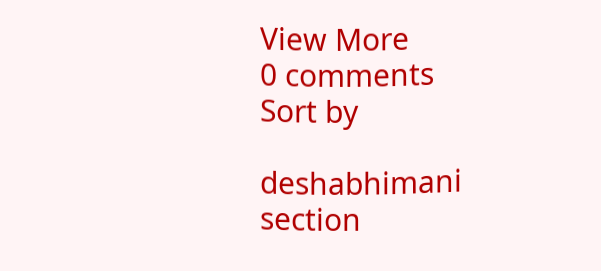View More
0 comments
Sort by

deshabhimani section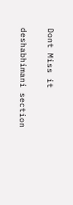Dont Miss it

deshabhimani section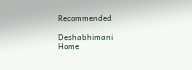Recommended

Deshabhimani
Home